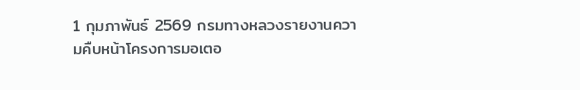1 กุมภาพันธ์ 2569 กรมทางหลวงรายงานความคืบหน้าโครงการมอเตอ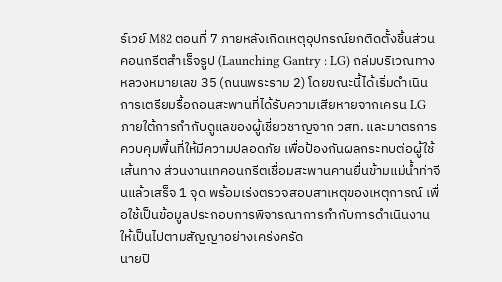ร์เวย์ M82 ตอนที่ 7 ภายหลังเกิดเหตุอุปกรณ์ยกติดตั้งชิ้นส่วนคอนกรีตสำเร็จรูป (Launching Gantry : LG) ถล่มบริเวณทางหลวงหมายเลข 35 (ถนนพระราม 2) โดยขณะนี้ได้เริ่มดำเนินการเตรียมรื้อถอนสะพานที่ได้รับความเสียหายจากเครน LG ภายใต้การกำกับดูแลของผู้เชี่ยวชาญจาก วสท. และมาตรการควบคุมพื้นที่ให้มีความปลอดภัย เพื่อป้องกันผลกระทบต่อผู้ใช้เส้นทาง ส่วนงานเทคอนกรีตเชื่อมสะพานคานยื่นข้ามแม่น้ำท่าจีนแล้วเสร็จ 1 จุด พร้อมเร่งตรวจสอบสาเหตุของเหตุการณ์ เพื่อใช้เป็นข้อมูลประกอบการพิจารณาการกำกับการดำเนินงานให้เป็นไปตามสัญญาอย่างเคร่งครัด
นายปิ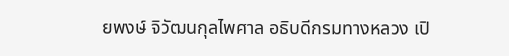ยพงษ์ จิวัฒนกุลไพศาล อธิบดีกรมทางหลวง เปิ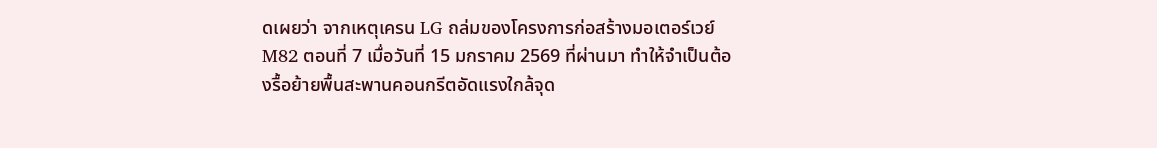ดเผยว่า จากเหตุเครน LG ถล่มของโครงการก่อสร้างมอเตอร์เวย์ M82 ตอนที่ 7 เมื่อวันที่ 15 มกราคม 2569 ที่ผ่านมา ทำให้จำเป็นต้องรื้อย้ายพื้นสะพานคอนกรีตอัดแรงใกล้จุด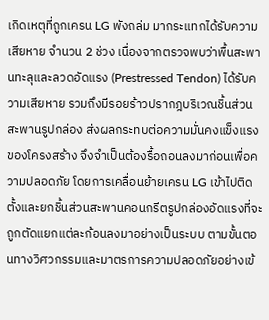เกิดเหตุที่ถูกเครน LG พังถล่ม มากระแทกได้รับความเสียหาย จำนวน 2 ช่วง เนื่องจากตรวจพบว่าพื้นสะพานทะลุและลวดอัดแรง (Prestressed Tendon) ได้รับความเสียหาย รวมถึงมีรอยร้าวปรากฎบริเวณชิ้นส่วนสะพานรูปกล่อง ส่งผลกระทบต่อความมั่นคงแข็งแรงของโครงสร้าง จึงจำเป็นต้องรื้อถอนลงมาก่อนเพื่อความปลอดภัย โดยการเคลื่อนย้ายเครน LG เข้าไปติดตั้งและยกชิ้นส่วนสะพานคอนกรีตรูปกล่องอัดแรงที่จะถูกตัดแยกแต่ละก้อนลงมาอย่างเป็นระบบ ตามขั้นตอนทางวิศวกรรมและมาตรการความปลอดภัยอย่างเข้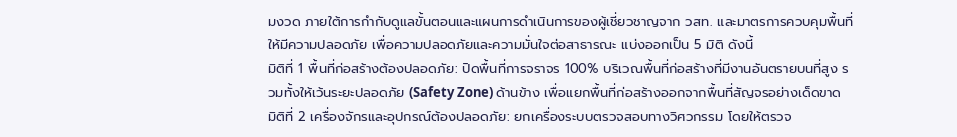มงวด ภายใต้การกำกับดูแลขั้นตอนและแผนการดำเนินการของผู้เชี่ยวชาญจาก วสท. และมาตรการควบคุมพื้นที่ให้มีความปลอดภัย เพื่อความปลอดภัยและความมั่นใจต่อสาธารณะ แบ่งออกเป็น 5 มิติ ดังนี้
มิติที่ 1 พื้นที่ก่อสร้างต้องปลอดภัย: ปิดพื้นที่การจราจร 100% บริเวณพื้นที่ก่อสร้างที่มีงานอันตรายบนที่สูง รวมทั้งให้เว้นระยะปลอดภัย (Safety Zone) ด้านข้าง เพื่อแยกพื้นที่ก่อสร้างออกจากพื้นที่สัญจรอย่างเด็ดขาด
มิติที่ 2 เครื่องจักรและอุปกรณ์ต้องปลอดภัย: ยกเครื่องระบบตรวจสอบทางวิศวกรรม โดยให้ตรวจ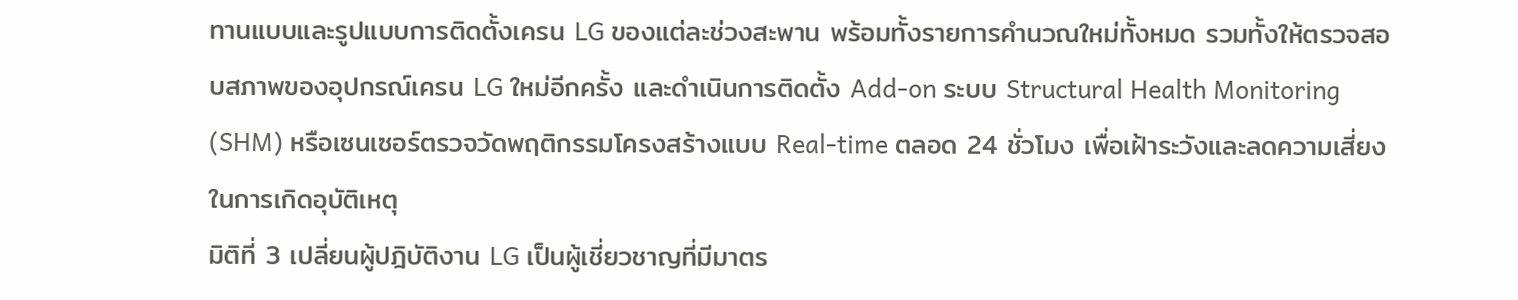ทานแบบและรูปแบบการติดตั้งเครน LG ของแต่ละช่วงสะพาน พร้อมทั้งรายการคำนวณใหม่ทั้งหมด รวมทั้งให้ตรวจสอบสภาพของอุปกรณ์เครน LG ใหม่อีกครั้ง และดำเนินการติดตั้ง Add-on ระบบ Structural Health Monitoring (SHM) หรือเซนเซอร์ตรวจวัดพฤติกรรมโครงสร้างแบบ Real-time ตลอด 24 ชั่วโมง เพื่อเฝ้าระวังและลดความเสี่ยงในการเกิดอุบัติเหตุ
มิติที่ 3 เปลี่ยนผู้ปฎิบัติงาน LG เป็นผู้เชี่ยวชาญที่มีมาตร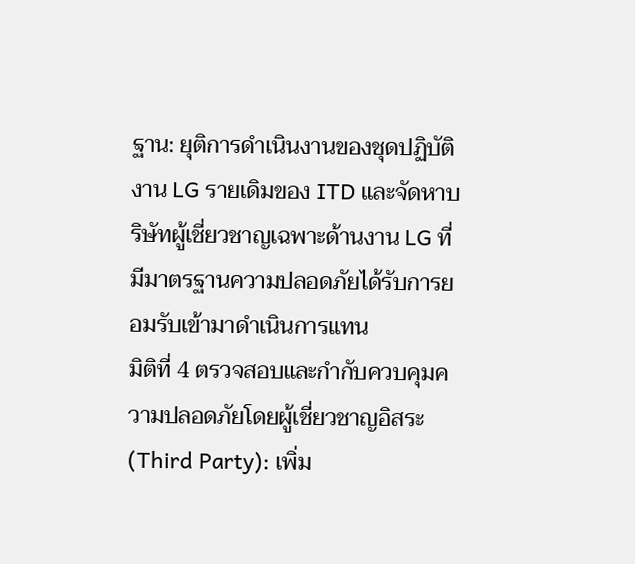ฐาน: ยุติการดำเนินงานของชุดปฏิบัติงาน LG รายเดิมของ ITD และจัดหาบริษัทผู้เชี่ยวชาญเฉพาะด้านงาน LG ที่มีมาตรฐานความปลอดภัยได้รับการยอมรับเข้ามาดำเนินการแทน
มิติที่ 4 ตรวจสอบและกำกับควบคุมความปลอดภัยโดยผู้เชี่ยวชาญอิสระ (Third Party): เพิ่ม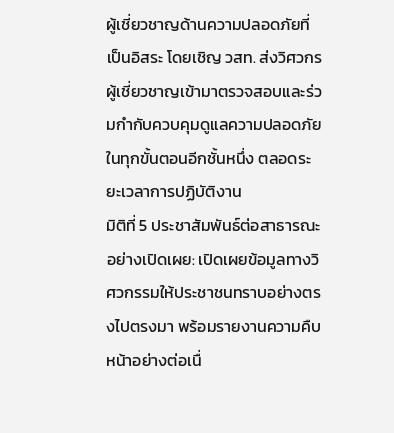ผู้เชี่ยวชาญด้านความปลอดภัยที่เป็นอิสระ โดยเชิญ วสท. ส่งวิศวกรผู้เชี่ยวชาญเข้ามาตรวจสอบและร่วมกำกับควบคุมดูแลความปลอดภัยในทุกขั้นตอนอีกชั้นหนึ่ง ตลอดระยะเวลาการปฏิบัติงาน
มิติที่ 5 ประชาสัมพันธ์ต่อสาธารณะอย่างเปิดเผย: เปิดเผยข้อมูลทางวิศวกรรมให้ประชาชนทราบอย่างตรงไปตรงมา พร้อมรายงานความคืบหน้าอย่างต่อเนื่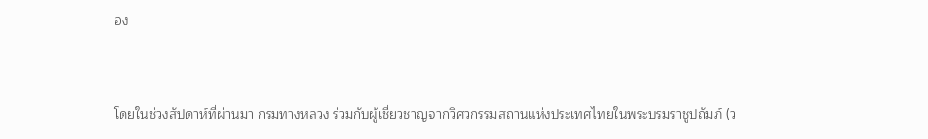อง


โดยในช่วงสัปดาห์ที่ผ่านมา กรมทางหลวง ร่วมกับผู้เชี่ยวชาญจากวิศวกรรมสถานแห่งประเทศไทยในพระบรมราชูปถัมภ์ (ว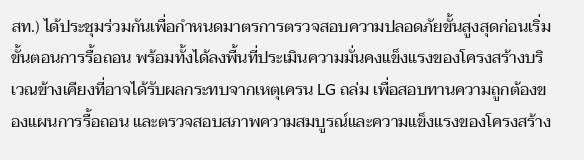สท.) ได้ประชุมร่วมกันเพื่อกำหนดมาตรการตรวจสอบความปลอดภัยขั้นสูงสุดก่อนเริ่มขั้นตอนการรื้อถอน พร้อมทั้งได้ลงพื้นที่ประเมินความมั่นคงแข็งแรงของโครงสร้างบริเวณข้างเคียงที่อาจได้รับผลกระทบจากเหตุเครน LG ถล่ม เพื่อสอบทานความถูกต้องของแผนการรื้อถอน และตรวจสอบสภาพความสมบูรณ์และความแข็งแรงของโครงสร้าง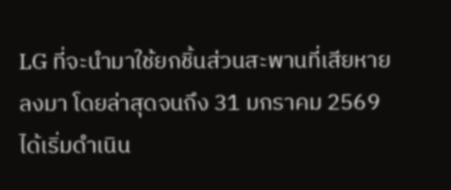LG ที่จะนำมาใช้ยกชิ้นส่วนสะพานที่เสียหายลงมา โดยล่าสุดจนถึง 31 มกราคม 2569 ได้เริ่มดำเนิน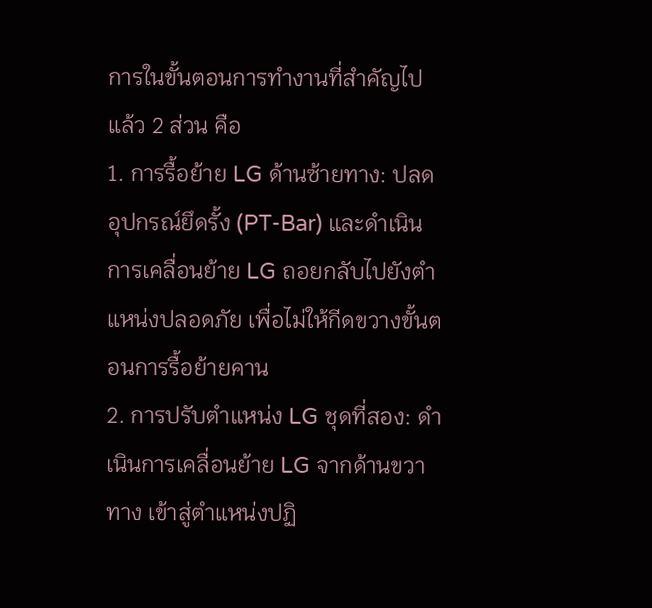การในขั้นตอนการทำงานที่สำคัญไปแล้ว 2 ส่วน คือ
1. การรื้อย้าย LG ด้านซ้ายทาง: ปลดอุปกรณ์ยึดรั้ง (PT-Bar) และดำเนินการเคลื่อนย้าย LG ถอยกลับไปยังตำแหน่งปลอดภัย เพื่อไม่ให้กีดขวางขั้นตอนการรื้อย้ายคาน
2. การปรับตำแหน่ง LG ชุดที่สอง: ดำเนินการเคลื่อนย้าย LG จากด้านขวาทาง เข้าสู่ตำแหน่งปฏิ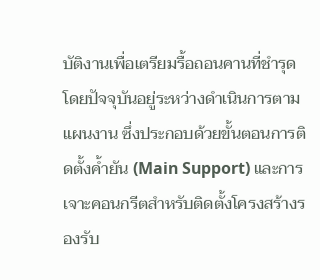บัติงานเพื่อเตรียมรื้อถอนคานที่ชำรุด โดยปัจจุบันอยู่ระหว่างดำเนินการตามแผนงาน ซึ่งประกอบด้วยขั้นตอนการติดตั้งค้ำยัน (Main Support) และการเจาะคอนกรีตสำหรับติดตั้งโครงสร้างรองรับ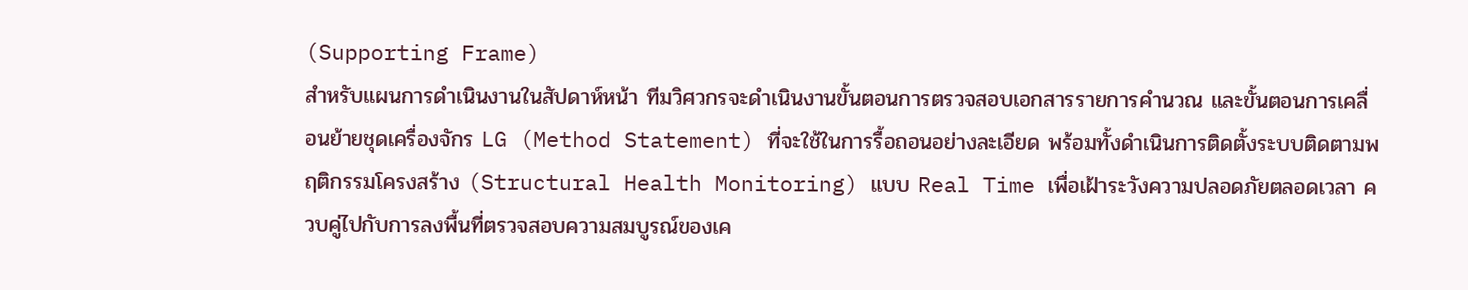(Supporting Frame)
สำหรับแผนการดำเนินงานในสัปดาห์หน้า ทีมวิศวกรจะดำเนินงานขั้นตอนการตรวจสอบเอกสารรายการคำนวณ และขั้นตอนการเคลื่อนย้ายชุดเครื่องจักร LG (Method Statement) ที่จะใช้ในการรื้อถอนอย่างละเอียด พร้อมทั้งดำเนินการติดตั้งระบบติดตามพฤติกรรมโครงสร้าง (Structural Health Monitoring) แบบ Real Time เพื่อเฝ้าระวังความปลอดภัยตลอดเวลา ควบคู่ไปกับการลงพื้นที่ตรวจสอบความสมบูรณ์ของเค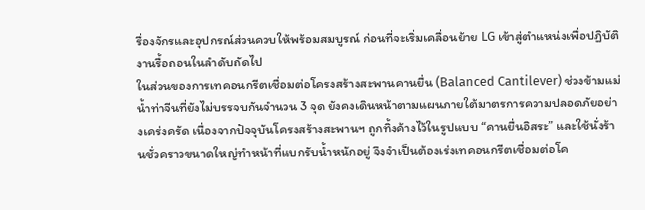รื่องจักรและอุปกรณ์ส่วนควบให้พร้อมสมบูรณ์ ก่อนที่จะเริ่มเคลื่อนย้าย LG เข้าสู่ตำแหน่งเพื่อปฏิบัติงานรื้อถอนในลำดับถัดไป
ในส่วนของการเทคอนกรีตเชื่อมต่อโครงสร้างสะพานคานยื่น (Balanced Cantilever) ช่วงข้ามแม่น้ำท่าจีนที่ยังไม่บรรจบกันจำนวน 3 จุด ยังคงเดินหน้าตามแผนภายใต้มาตรการความปลอดภัยอย่างเคร่งครัด เนื่องจากปัจจุบันโครงสร้างสะพานฯ ถูกทิ้งค้างไว้ในรูปแบบ “คานยื่นอิสระ” และใช้นั่งร้านชั่วคราวขนาดใหญ่ทำหน้าที่แบกรับน้ำหนักอยู่ จึงจำเป็นต้องเร่งเทคอนกรีตเชื่อมต่อโค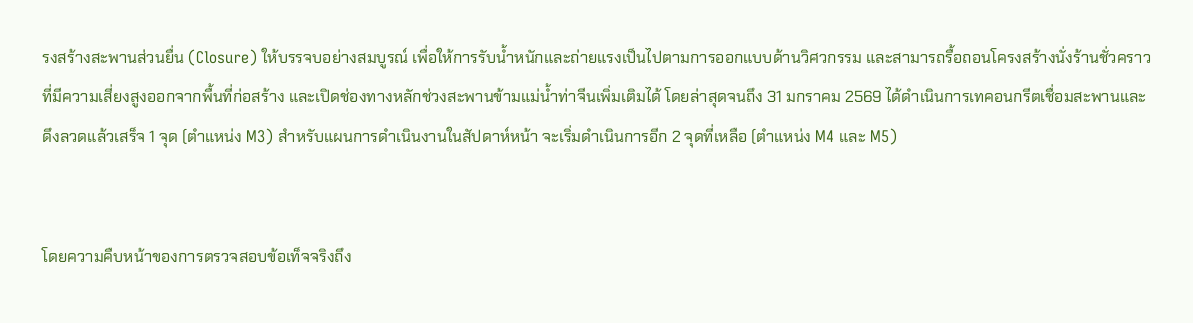รงสร้างสะพานส่วนยื่น (Closure) ให้บรรจบอย่างสมบูรณ์ เพื่อให้การรับน้ำหนักและถ่ายแรงเป็นไปตามการออกแบบด้านวิศวกรรม และสามารถรื้อถอนโครงสร้างนั่งร้านชั่วคราวที่มีความเสี่ยงสูงออกจากพื้นที่ก่อสร้าง และเปิดช่องทางหลักช่วงสะพานข้ามแม่น้ำท่าจีนเพิ่มเติมได้ โดยล่าสุดจนถึง 31 มกราคม 2569 ได้ดำเนินการเทคอนกรีตเชื่อมสะพานและดึงลวดแล้วเสร็จ 1 จุด (ตำแหน่ง M3) สำหรับแผนการดำเนินงานในสัปดาห์หน้า จะเริ่มดำเนินการอีก 2 จุดที่เหลือ (ตำแหน่ง M4 และ M5)


โดยความคืบหน้าของการตรวจสอบข้อเท็จจริงถึง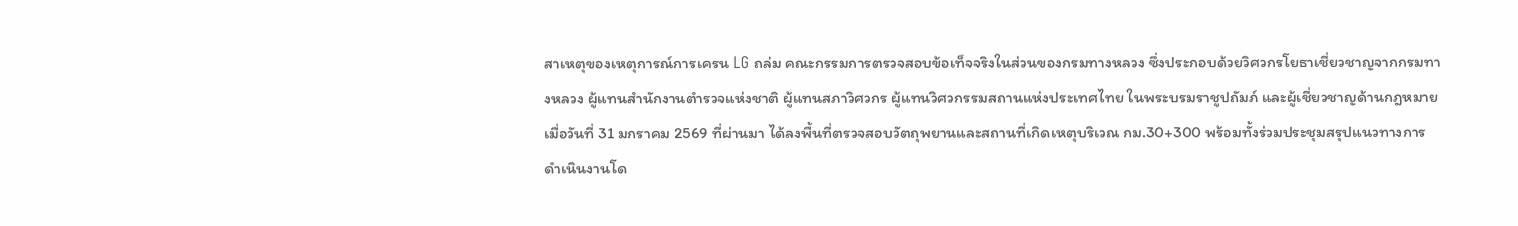สาเหตุของเหตุการณ์การเครน LG ถล่ม คณะกรรมการตรวจสอบข้อเท็จจริงในส่วนของกรมทางหลวง ซึ่งประกอบด้วยวิศวกรโยธาเชี่ยวชาญจากกรมทางหลวง ผู้แทนสำนักงานตำรวจแห่งชาติ ผู้แทนสภาวิศวกร ผู้แทนวิศวกรรมสถานแห่งประเทศไทย ในพระบรมราชูปถัมภ์ และผู้เชี่ยวชาญด้านกฎหมาย เมื่อวันที่ 31 มกราคม 2569 ที่ผ่านมา ได้ลงพื้นที่ตรวจสอบวัตถุพยานและสถานที่เกิดเหตุบริเวณ กม.30+300 พร้อมทั้งร่วมประชุมสรุปแนวทางการดำเนินงานโด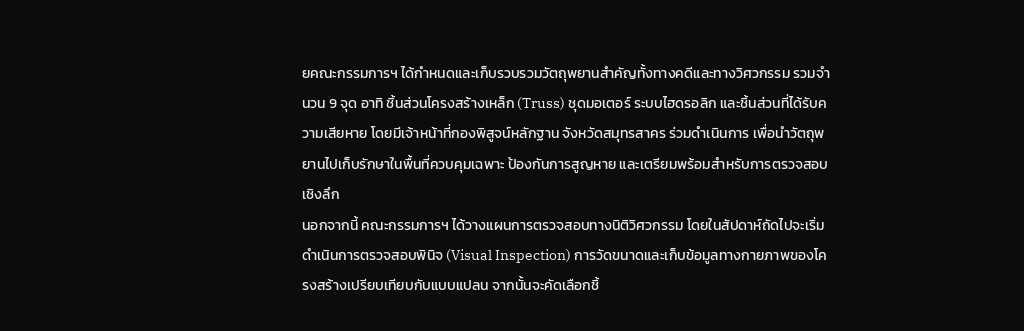ยคณะกรรมการฯ ได้กำหนดและเก็บรวบรวมวัตถุพยานสำคัญทั้งทางคดีและทางวิศวกรรม รวมจำนวน 9 จุด อาทิ ชิ้นส่วนโครงสร้างเหล็ก (Truss) ชุดมอเตอร์ ระบบไฮดรอลิก และชิ้นส่วนที่ได้รับความเสียหาย โดยมีเจ้าหน้าที่กองพิสูจน์หลักฐาน จังหวัดสมุทรสาคร ร่วมดำเนินการ เพื่อนำวัตถุพยานไปเก็บรักษาในพื้นที่ควบคุมเฉพาะ ป้องกันการสูญหาย และเตรียมพร้อมสำหรับการตรวจสอบเชิงลึก
นอกจากนี้ คณะกรรมการฯ ได้วางแผนการตรวจสอบทางนิติวิศวกรรม โดยในสัปดาห์ถัดไปจะเริ่มดำเนินการตรวจสอบพินิจ (Visual Inspection) การวัดขนาดและเก็บข้อมูลทางกายภาพของโครงสร้างเปรียบเทียบกับแบบแปลน จากนั้นจะคัดเลือกชิ้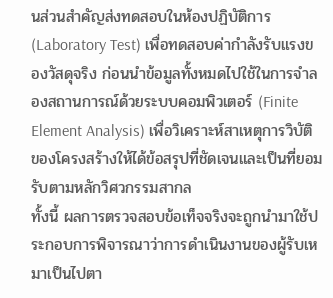นส่วนสำคัญส่งทดสอบในห้องปฏิบัติการ (Laboratory Test) เพื่อทดสอบค่ากำลังรับแรงของวัสดุจริง ก่อนนำข้อมูลทั้งหมดไปใช้ในการจำลองสถานการณ์ด้วยระบบคอมพิวเตอร์ (Finite Element Analysis) เพื่อวิเคราะห์สาเหตุการวิบัติของโครงสร้างให้ได้ข้อสรุปที่ชัดเจนและเป็นที่ยอมรับตามหลักวิศวกรรมสากล
ทั้งนี้ ผลการตรวจสอบข้อเท็จจริงจะถูกนำมาใช้ประกอบการพิจารณาว่าการดำเนินงานของผู้รับเหมาเป็นไปตา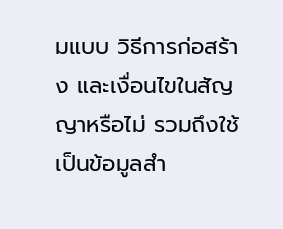มแบบ วิธีการก่อสร้าง และเงื่อนไขในสัญญาหรือไม่ รวมถึงใช้เป็นข้อมูลสำ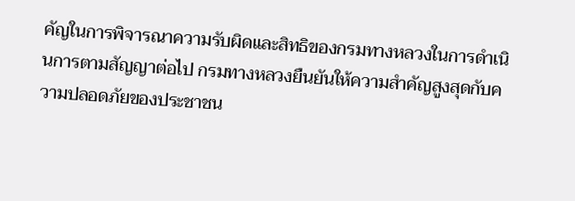คัญในการพิจารณาความรับผิดและสิทธิของกรมทางหลวงในการดำเนินการตามสัญญาต่อไป กรมทางหลวงยืนยันให้ความสำคัญสูงสุดกับความปลอดภัยของประชาชน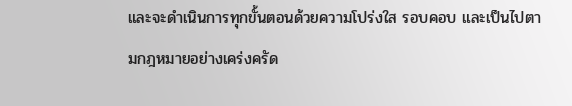และจะดำเนินการทุกขั้นตอนด้วยความโปร่งใส รอบคอบ และเป็นไปตามกฎหมายอย่างเคร่งครัด